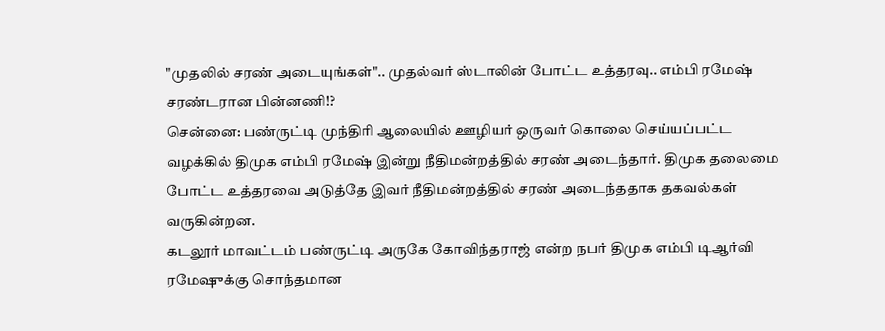"முதலில் சரண் அடையுங்கள்".. முதல்வர் ஸ்டாலின் போட்ட உத்தரவு.. எம்பி ரமேஷ் சரண்டரான பின்னணி!?
சென்னை: பண்ருட்டி முந்திரி ஆலையில் ஊழியர் ஒருவர் கொலை செய்யப்பட்ட வழக்கில் திமுக எம்பி ரமேஷ் இன்று நீதிமன்றத்தில் சரண் அடைந்தார். திமுக தலைமை போட்ட உத்தரவை அடுத்தே இவர் நீதிமன்றத்தில் சரண் அடைந்ததாக தகவல்கள் வருகின்றன.
கடலூர் மாவட்டம் பண்ருட்டி அருகே கோவிந்தராஜ் என்ற நபர் திமுக எம்பி டிஆர்வி ரமேஷுக்கு சொந்தமான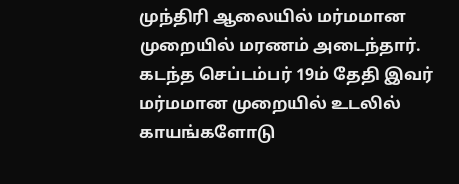முந்திரி ஆலையில் மர்மமான முறையில் மரணம் அடைந்தார். கடந்த செப்டம்பர் 19ம் தேதி இவர் மர்மமான முறையில் உடலில் காயங்களோடு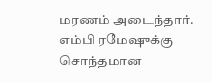மரணம் அடைந்தார்.
எம்பி ரமேஷுக்கு சொந்தமான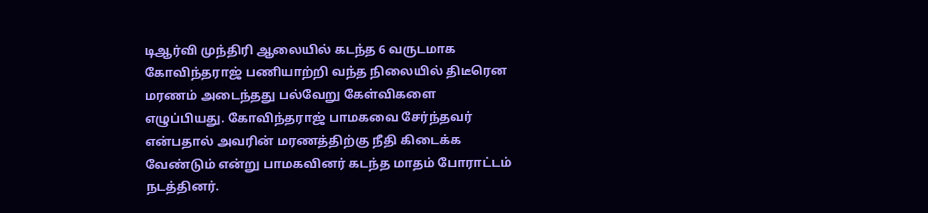டிஆர்வி முந்திரி ஆலையில் கடந்த 6 வருடமாக கோவிந்தராஜ் பணியாற்றி வந்த நிலையில் திடீரென மரணம் அடைந்தது பல்வேறு கேள்விகளை எழுப்பியது. கோவிந்தராஜ் பாமகவை சேர்ந்தவர் என்பதால் அவரின் மரணத்திற்கு நீதி கிடைக்க வேண்டும் என்று பாமகவினர் கடந்த மாதம் போராட்டம் நடத்தினர்.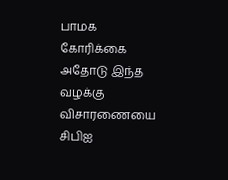பாமக கோரிக்கை
அதோடு இந்த வழக்கு விசாரணையை சிபிஐ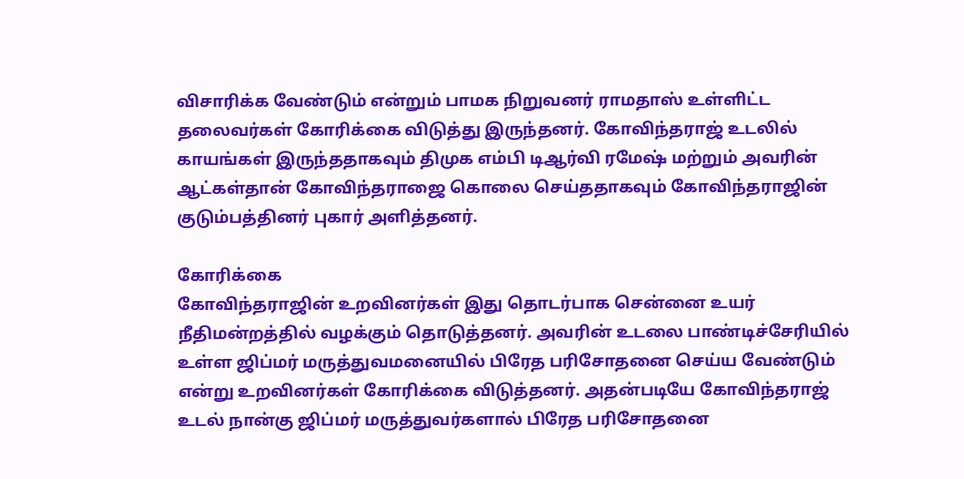விசாரிக்க வேண்டும் என்றும் பாமக நிறுவனர் ராமதாஸ் உள்ளிட்ட தலைவர்கள் கோரிக்கை விடுத்து இருந்தனர். கோவிந்தராஜ் உடலில் காயங்கள் இருந்ததாகவும் திமுக எம்பி டிஆர்வி ரமேஷ் மற்றும் அவரின் ஆட்கள்தான் கோவிந்தராஜை கொலை செய்ததாகவும் கோவிந்தராஜின் குடும்பத்தினர் புகார் அளித்தனர்.

கோரிக்கை
கோவிந்தராஜின் உறவினர்கள் இது தொடர்பாக சென்னை உயர் நீதிமன்றத்தில் வழக்கும் தொடுத்தனர். அவரின் உடலை பாண்டிச்சேரியில் உள்ள ஜிப்மர் மருத்துவமனையில் பிரேத பரிசோதனை செய்ய வேண்டும் என்று உறவினர்கள் கோரிக்கை விடுத்தனர். அதன்படியே கோவிந்தராஜ் உடல் நான்கு ஜிப்மர் மருத்துவர்களால் பிரேத பரிசோதனை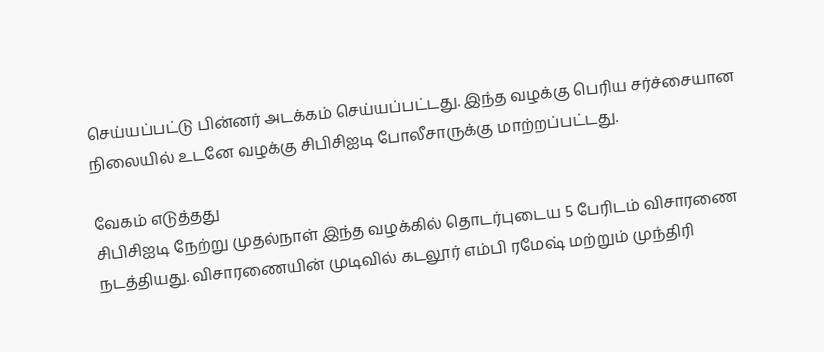செய்யப்பட்டு பின்னர் அடக்கம் செய்யப்பட்டது. இந்த வழக்கு பெரிய சர்ச்சையான நிலையில் உடனே வழக்கு சிபிசிஐடி போலீசாருக்கு மாற்றப்பட்டது.

வேகம் எடுத்தது
சிபிசிஐடி நேற்று முதல்நாள் இந்த வழக்கில் தொடர்புடைய 5 பேரிடம் விசாரணை நடத்தியது. விசாரணையின் முடிவில் கடலூர் எம்பி ரமேஷ் மற்றும் முந்திரி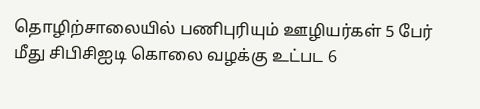தொழிற்சாலையில் பணிபுரியும் ஊழியர்கள் 5 பேர் மீது சிபிசிஐடி கொலை வழக்கு உட்பட 6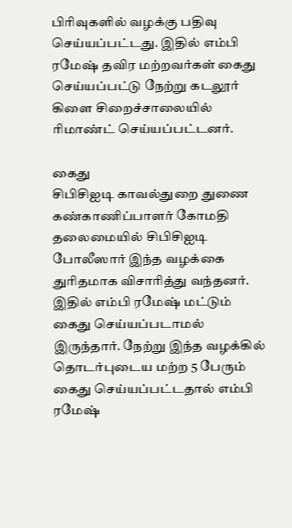பிரிவுகளில் வழக்கு பதிவு செய்யப்பட்டது. இதில் எம்பி ரமேஷ் தவிர மற்றவர்கள் கைது செய்யப்பட்டு நேற்று கடலூர் கிளை சிறைச்சாலையில் ரிமாண்ட் செய்யப்பட்டனர்.

கைது
சிபிசிஐடி காவல்துறை துணை கண்காணிப்பாளர் கோமதி தலைமையில் சிபிசிஐடி போலீஸார் இந்த வழக்கை துரிதமாக விசாரித்து வந்தனர். இதில் எம்பி ரமேஷ் மட்டும் கைது செய்யப்படாமல் இருந்தார். நேற்று இந்த வழக்கில் தொடர்புடைய மற்ற 5 பேரும் கைது செய்யப்பட்டதால் எம்பி ரமேஷ்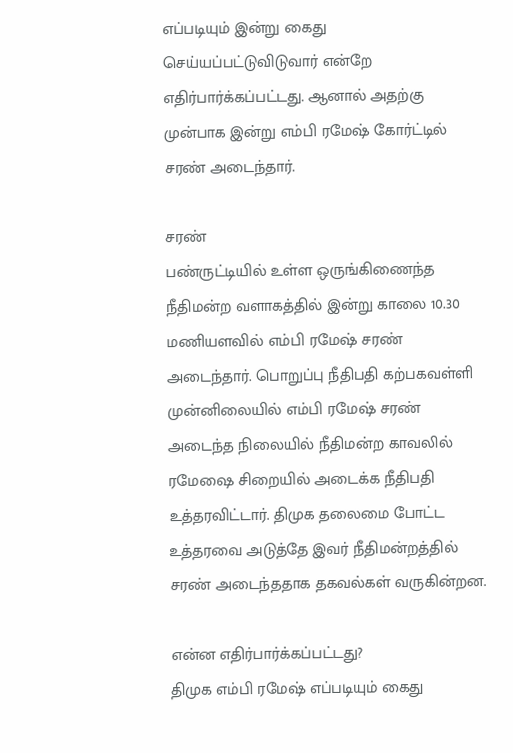எப்படியும் இன்று கைது செய்யப்பட்டுவிடுவார் என்றே எதிர்பார்க்கப்பட்டது. ஆனால் அதற்கு முன்பாக இன்று எம்பி ரமேஷ் கோர்ட்டில் சரண் அடைந்தார்.

சரண்
பண்ருட்டியில் உள்ள ஒருங்கிணைந்த நீதிமன்ற வளாகத்தில் இன்று காலை 10.30 மணியளவில் எம்பி ரமேஷ் சரண் அடைந்தார். பொறுப்பு நீதிபதி கற்பகவள்ளி முன்னிலையில் எம்பி ரமேஷ் சரண் அடைந்த நிலையில் நீதிமன்ற காவலில் ரமேஷை சிறையில் அடைக்க நீதிபதி உத்தரவிட்டார். திமுக தலைமை போட்ட உத்தரவை அடுத்தே இவர் நீதிமன்றத்தில் சரண் அடைந்ததாக தகவல்கள் வருகின்றன.

என்ன எதிர்பார்க்கப்பட்டது?
திமுக எம்பி ரமேஷ் எப்படியும் கைது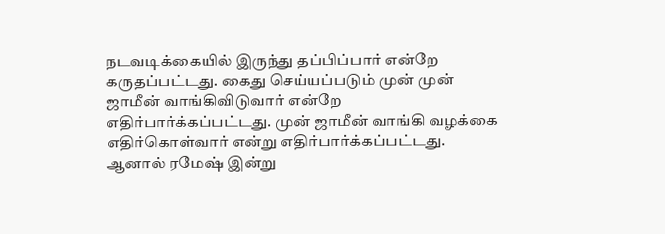நடவடிக்கையில் இருந்து தப்பிப்பார் என்றே கருதப்பட்டது. கைது செய்யப்படும் முன் முன் ஜாமீன் வாங்கிவிடுவார் என்றே எதிர்பார்க்கப்பட்டது. முன் ஜாமீன் வாங்கி வழக்கை எதிர்கொள்வார் என்று எதிர்பார்க்கப்பட்டது. ஆனால் ரமேஷ் இன்று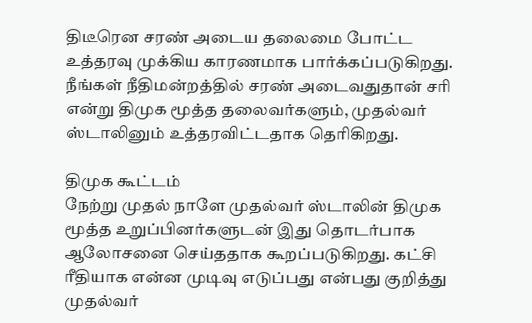திடீரென சரண் அடைய தலைமை போட்ட உத்தரவு முக்கிய காரணமாக பார்க்கப்படுகிறது. நீங்கள் நீதிமன்றத்தில் சரண் அடைவதுதான் சரி என்று திமுக மூத்த தலைவர்களும், முதல்வர் ஸ்டாலினும் உத்தரவிட்டதாக தெரிகிறது.

திமுக கூட்டம்
நேற்று முதல் நாளே முதல்வர் ஸ்டாலின் திமுக மூத்த உறுப்பினர்களுடன் இது தொடர்பாக ஆலோசனை செய்ததாக கூறப்படுகிறது. கட்சி ரீதியாக என்ன முடிவு எடுப்பது என்பது குறித்து முதல்வர்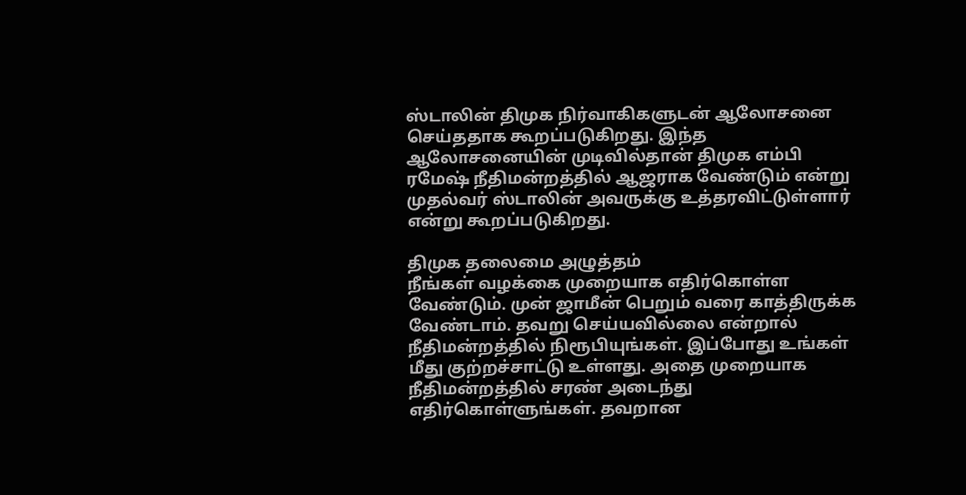ஸ்டாலின் திமுக நிர்வாகிகளுடன் ஆலோசனை செய்ததாக கூறப்படுகிறது. இந்த ஆலோசனையின் முடிவில்தான் திமுக எம்பி ரமேஷ் நீதிமன்றத்தில் ஆஜராக வேண்டும் என்று முதல்வர் ஸ்டாலின் அவருக்கு உத்தரவிட்டுள்ளார் என்று கூறப்படுகிறது.

திமுக தலைமை அழுத்தம்
நீங்கள் வழக்கை முறையாக எதிர்கொள்ள வேண்டும். முன் ஜாமீன் பெறும் வரை காத்திருக்க வேண்டாம். தவறு செய்யவில்லை என்றால் நீதிமன்றத்தில் நிரூபியுங்கள். இப்போது உங்கள் மீது குற்றச்சாட்டு உள்ளது. அதை முறையாக நீதிமன்றத்தில் சரண் அடைந்து எதிர்கொள்ளுங்கள். தவறான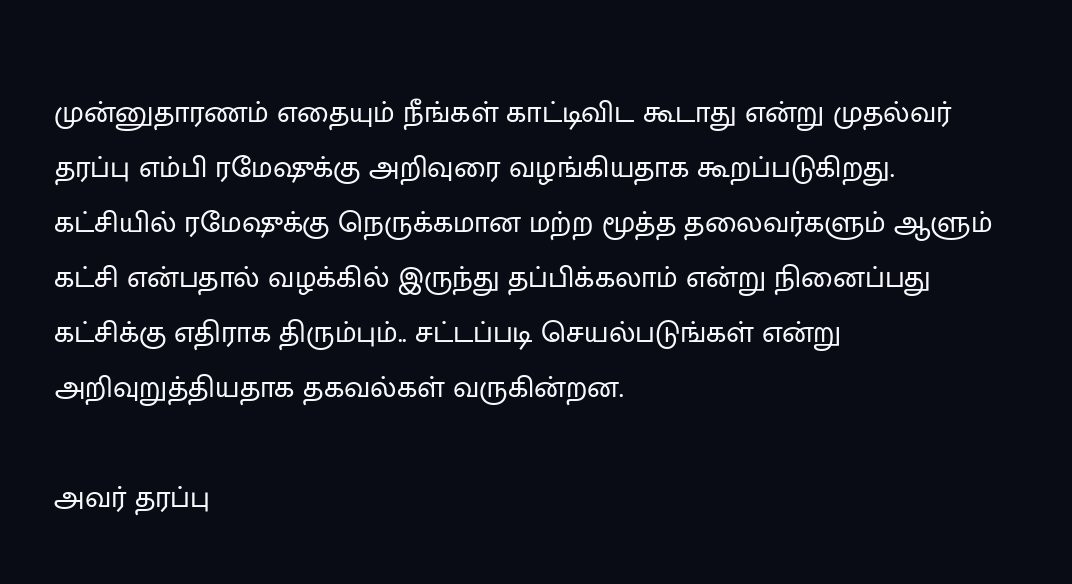முன்னுதாரணம் எதையும் நீங்கள் காட்டிவிட கூடாது என்று முதல்வர் தரப்பு எம்பி ரமேஷுக்கு அறிவுரை வழங்கியதாக கூறப்படுகிறது. கட்சியில் ரமேஷுக்கு நெருக்கமான மற்ற மூத்த தலைவர்களும் ஆளும் கட்சி என்பதால் வழக்கில் இருந்து தப்பிக்கலாம் என்று நினைப்பது கட்சிக்கு எதிராக திரும்பும்.. சட்டப்படி செயல்படுங்கள் என்று அறிவுறுத்தியதாக தகவல்கள் வருகின்றன.

அவர் தரப்பு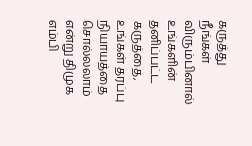கருத்து
நீங்கள் விரும்பினால் உங்களின் தனிப்பட்ட கருத்தை, உங்கள் தரப்பு நியாயத்தை சொல்லலாம் என்று திமுக எம்பி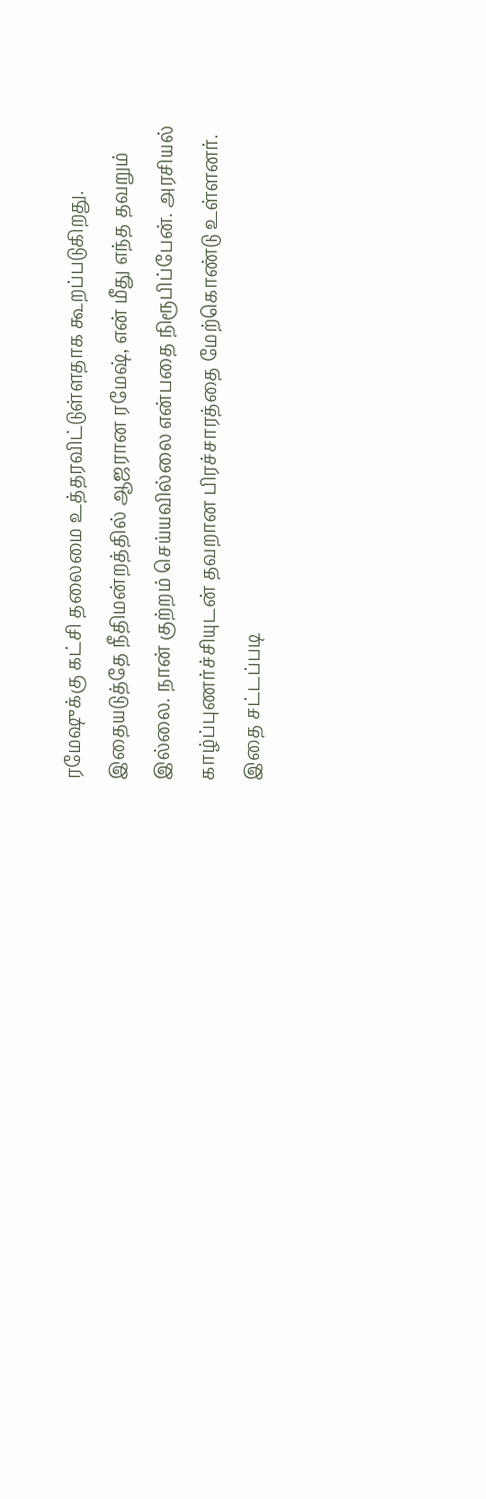ரமேஷுக்கு கட்சி தலைமை உத்தரவிட்டுள்ளதாக கூறப்படுகிறது. இதையடுத்தே நீதிமன்றத்தில் ஆஜரான ரமேஷ், என் மீது எந்த தவறும் இல்லை. நான் குற்றம் செய்யவில்லை என்பதை நிரூபிப்பேன். அரசியல் காழ்ப்புணர்ச்சியுடன் தவறான பிரச்சாரத்தை மேற்கொண்டு உள்ளனர். இதை சட்டப்படி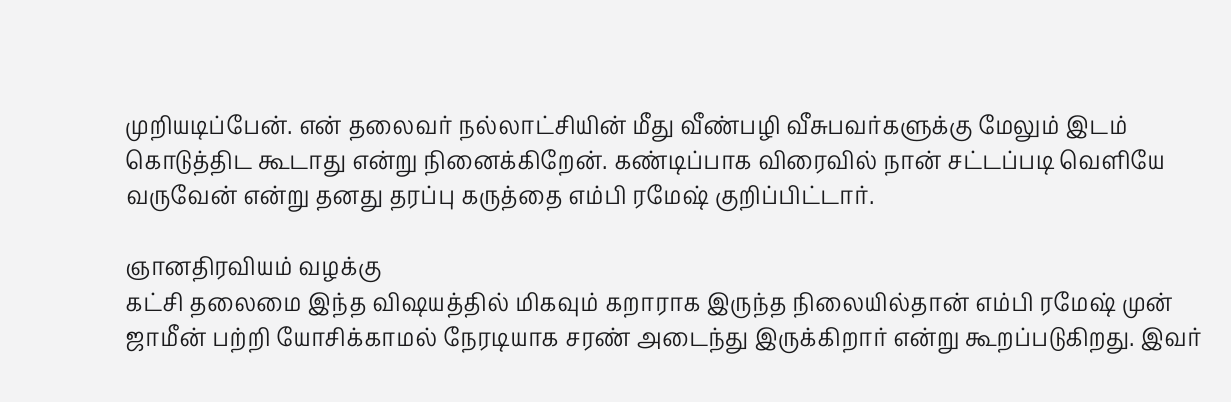முறியடிப்பேன். என் தலைவர் நல்லாட்சியின் மீது வீண்பழி வீசுபவர்களுக்கு மேலும் இடம் கொடுத்திட கூடாது என்று நினைக்கிறேன். கண்டிப்பாக விரைவில் நான் சட்டப்படி வெளியே வருவேன் என்று தனது தரப்பு கருத்தை எம்பி ரமேஷ் குறிப்பிட்டார்.

ஞானதிரவியம் வழக்கு
கட்சி தலைமை இந்த விஷயத்தில் மிகவும் கறாராக இருந்த நிலையில்தான் எம்பி ரமேஷ் முன் ஜாமீன் பற்றி யோசிக்காமல் நேரடியாக சரண் அடைந்து இருக்கிறார் என்று கூறப்படுகிறது. இவர்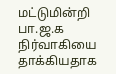மட்டுமின்றி பா.ஜ.க நிர்வாகியை தாக்கியதாக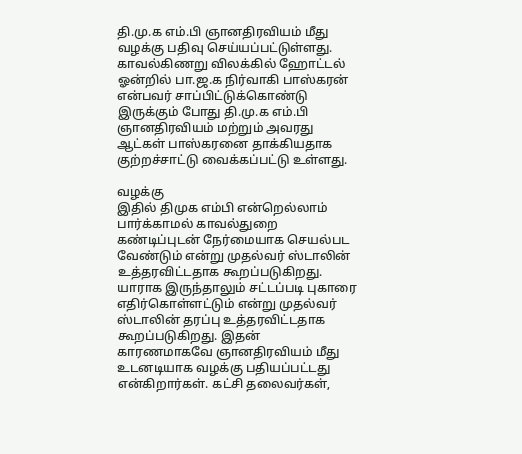தி.மு.க எம்.பி ஞானதிரவியம் மீது வழக்கு பதிவு செய்யப்பட்டுள்ளது. காவல்கிணறு விலக்கில் ஹோட்டல் ஓன்றில் பா.ஜ.க நிர்வாகி பாஸ்கரன் என்பவர் சாப்பிட்டுக்கொண்டு இருக்கும் போது தி.மு.க எம்.பி ஞானதிரவியம் மற்றும் அவரது ஆட்கள் பாஸ்கரனை தாக்கியதாக குற்றச்சாட்டு வைக்கப்பட்டு உள்ளது.

வழக்கு
இதில் திமுக எம்பி என்றெல்லாம் பார்க்காமல் காவல்துறை கண்டிப்புடன் நேர்மையாக செயல்பட வேண்டும் என்று முதல்வர் ஸ்டாலின் உத்தரவிட்டதாக கூறப்படுகிறது. யாராக இருந்தாலும் சட்டப்படி புகாரை எதிர்கொள்ளட்டும் என்று முதல்வர் ஸ்டாலின் தரப்பு உத்தரவிட்டதாக கூறப்படுகிறது. இதன் காரணமாகவே ஞானதிரவியம் மீது உடனடியாக வழக்கு பதியப்பட்டது என்கிறார்கள். கட்சி தலைவர்கள்,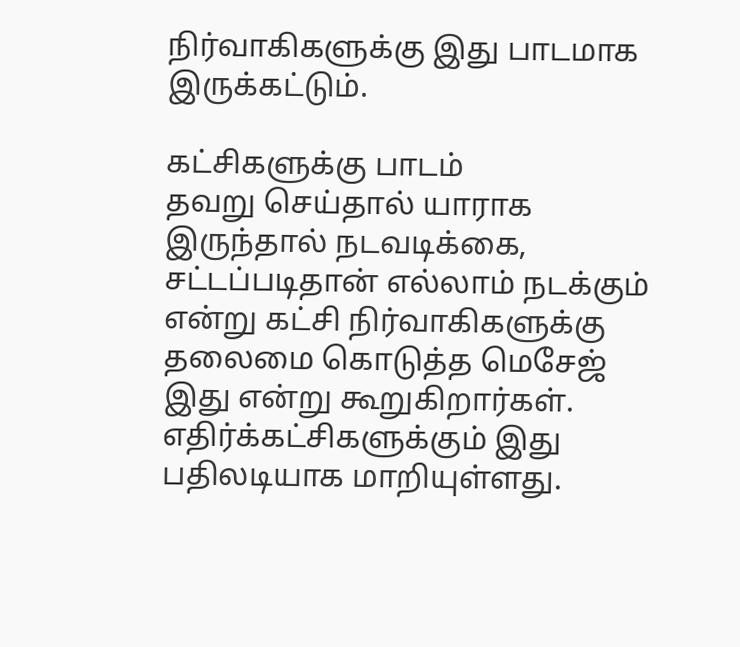நிர்வாகிகளுக்கு இது பாடமாக இருக்கட்டும்.

கட்சிகளுக்கு பாடம்
தவறு செய்தால் யாராக இருந்தால் நடவடிக்கை, சட்டப்படிதான் எல்லாம் நடக்கும் என்று கட்சி நிர்வாகிகளுக்கு தலைமை கொடுத்த மெசேஜ் இது என்று கூறுகிறார்கள். எதிர்க்கட்சிகளுக்கும் இது பதிலடியாக மாறியுள்ளது.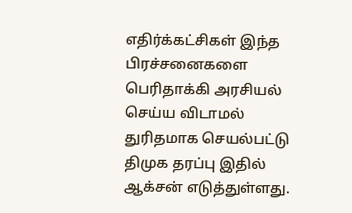எதிர்க்கட்சிகள் இந்த பிரச்சனைகளை பெரிதாக்கி அரசியல் செய்ய விடாமல் துரிதமாக செயல்பட்டு திமுக தரப்பு இதில் ஆக்சன் எடுத்துள்ளது.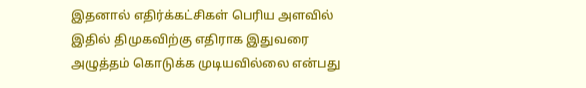இதனால் எதிர்க்கட்சிகள் பெரிய அளவில் இதில் திமுகவிற்கு எதிராக இதுவரை அழுத்தம் கொடுக்க முடியவில்லை என்பது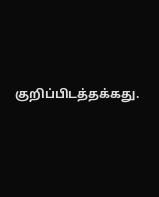குறிப்பிடத்தக்கது.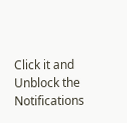Click it and Unblock the Notifications